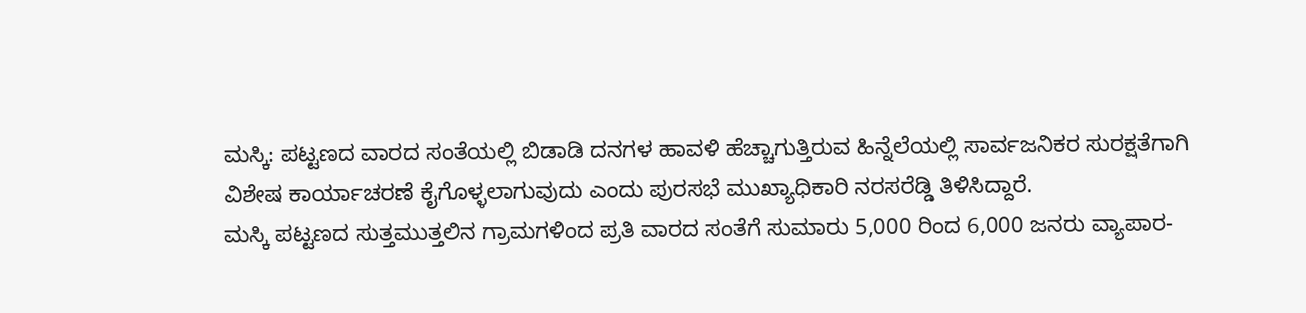ಮಸ್ಕಿ: ಪಟ್ಟಣದ ವಾರದ ಸಂತೆಯಲ್ಲಿ ಬಿಡಾಡಿ ದನಗಳ ಹಾವಳಿ ಹೆಚ್ಚಾಗುತ್ತಿರುವ ಹಿನ್ನೆಲೆಯಲ್ಲಿ ಸಾರ್ವಜನಿಕರ ಸುರಕ್ಷತೆಗಾಗಿ ವಿಶೇಷ ಕಾರ್ಯಾಚರಣೆ ಕೈಗೊಳ್ಳಲಾಗುವುದು ಎಂದು ಪುರಸಭೆ ಮುಖ್ಯಾಧಿಕಾರಿ ನರಸರೆಡ್ಡಿ ತಿಳಿಸಿದ್ದಾರೆ.
ಮಸ್ಕಿ ಪಟ್ಟಣದ ಸುತ್ತಮುತ್ತಲಿನ ಗ್ರಾಮಗಳಿಂದ ಪ್ರತಿ ವಾರದ ಸಂತೆಗೆ ಸುಮಾರು 5,000 ರಿಂದ 6,000 ಜನರು ವ್ಯಾಪಾರ-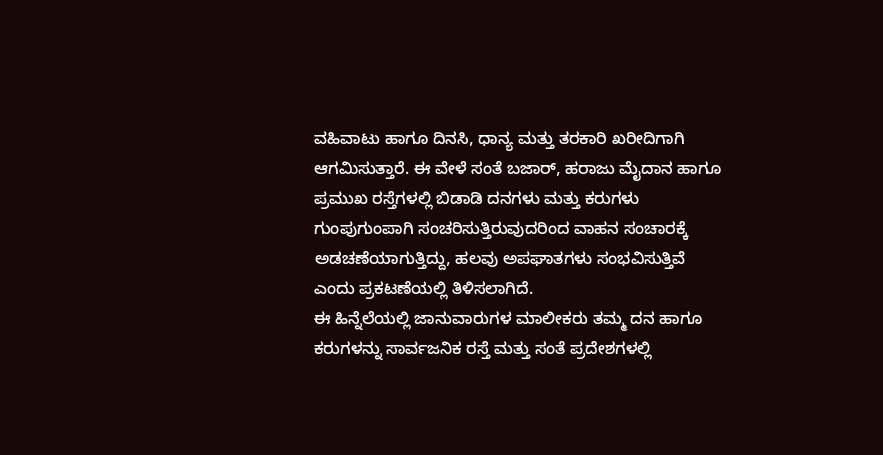ವಹಿವಾಟು ಹಾಗೂ ದಿನಸಿ, ಧಾನ್ಯ ಮತ್ತು ತರಕಾರಿ ಖರೀದಿಗಾಗಿ ಆಗಮಿಸುತ್ತಾರೆ. ಈ ವೇಳೆ ಸಂತೆ ಬಜಾರ್, ಹರಾಜು ಮೈದಾನ ಹಾಗೂ ಪ್ರಮುಖ ರಸ್ತೆಗಳಲ್ಲಿ ಬಿಡಾಡಿ ದನಗಳು ಮತ್ತು ಕರುಗಳು ಗುಂಪುಗುಂಪಾಗಿ ಸಂಚರಿಸುತ್ತಿರುವುದರಿಂದ ವಾಹನ ಸಂಚಾರಕ್ಕೆ ಅಡಚಣೆಯಾಗುತ್ತಿದ್ದು, ಹಲವು ಅಪಘಾತಗಳು ಸಂಭವಿಸುತ್ತಿವೆ ಎಂದು ಪ್ರಕಟಣೆಯಲ್ಲಿ ತಿಳಿಸಲಾಗಿದೆ.
ಈ ಹಿನ್ನೆಲೆಯಲ್ಲಿ ಜಾನುವಾರುಗಳ ಮಾಲೀಕರು ತಮ್ಮ ದನ ಹಾಗೂ ಕರುಗಳನ್ನು ಸಾರ್ವಜನಿಕ ರಸ್ತೆ ಮತ್ತು ಸಂತೆ ಪ್ರದೇಶಗಳಲ್ಲಿ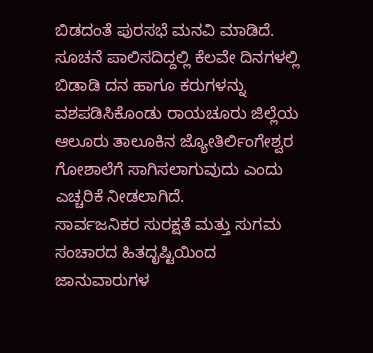ಬಿಡದಂತೆ ಪುರಸಭೆ ಮನವಿ ಮಾಡಿದೆ. ಸೂಚನೆ ಪಾಲಿಸದಿದ್ದಲ್ಲಿ ಕೆಲವೇ ದಿನಗಳಲ್ಲಿ ಬಿಡಾಡಿ ದನ ಹಾಗೂ ಕರುಗಳನ್ನು ವಶಪಡಿಸಿಕೊಂಡು ರಾಯಚೂರು ಜಿಲ್ಲೆಯ ಆಲೂರು ತಾಲೂಕಿನ ಜ್ಯೋತಿರ್ಲಿಂಗೇಶ್ವರ ಗೋಶಾಲೆಗೆ ಸಾಗಿಸಲಾಗುವುದು ಎಂದು ಎಚ್ಚರಿಕೆ ನೀಡಲಾಗಿದೆ.
ಸಾರ್ವಜನಿಕರ ಸುರಕ್ಷತೆ ಮತ್ತು ಸುಗಮ ಸಂಚಾರದ ಹಿತದೃಷ್ಟಿಯಿಂದ ಜಾನುವಾರುಗಳ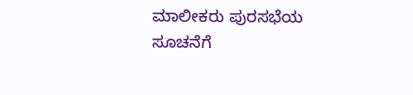ಮಾಲೀಕರು ಪುರಸಭೆಯ ಸೂಚನೆಗೆ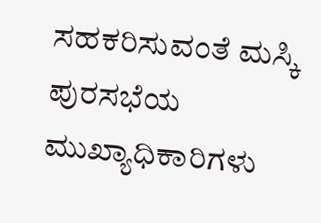ಸಹಕರಿಸುವಂತೆ ಮಸ್ಕಿ ಪುರಸಭೆಯ ಮುಖ್ಯಾಧಿಕಾರಿಗಳು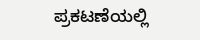ಪ್ರಕಟಣೆಯಲ್ಲಿ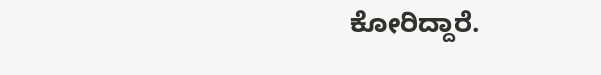ಕೋರಿದ್ದಾರೆ.